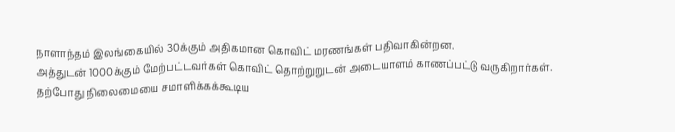நாளாந்தம் இலங்கையில் 30க்கும் அதிகமான கொவிட் மரணங்கள் பதிவாகின்றன.
அத்துடன் 1000க்கும் மேற்பட்டவர்கள் கொவிட் தொற்றுறுடன் அடையாளம் காணப்பட்டு வருகிறார்கள்.
தற்போது நிலைமையை சமாளிக்கக்கூடிய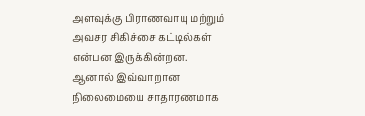அளவுக்கு பிராணவாயு மற்றும் அவசர சிகிச்சை கட்டில்கள் என்பன இருக்கின்றன.
ஆனால் இவ்வாறான நிலைமையை சாதாரணமாக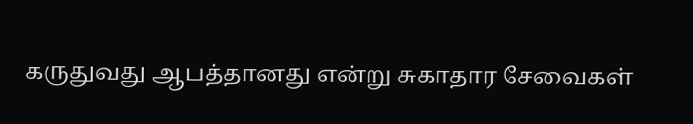கருதுவது ஆபத்தானது என்று சுகாதார சேவைகள்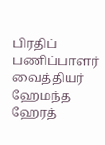பிரதிப் பணிப்பாளர் வைத்தியர் ஹேமந்த ஹேரத்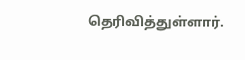தெரிவித்துள்ளார்.